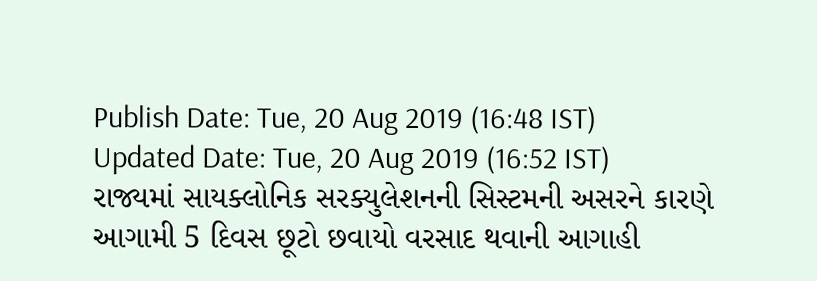Publish Date: Tue, 20 Aug 2019 (16:48 IST)
Updated Date: Tue, 20 Aug 2019 (16:52 IST)
રાજ્યમાં સાયક્લોનિક સરક્યુલેશનની સિસ્ટમની અસરને કારણે આગામી 5 દિવસ છૂટો છવાયો વરસાદ થવાની આગાહી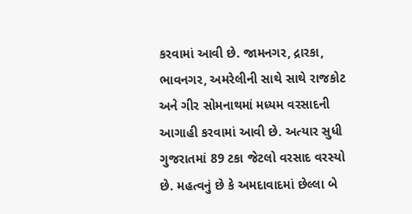કરવામાં આવી છે. જામનગર, દ્રારકા, ભાવનગર, અમરેલીની સાથે સાથે રાજકોટ અને ગીર સોમનાથમાં મધ્યમ વરસાદની આગાહી કરવામાં આવી છે. અત્યાર સુધી ગુજરાતમાં 89 ટકા જેટલો વરસાદ વરસ્યો છે. મહત્વનું છે કે અમદાવાદમાં છેલ્લા બે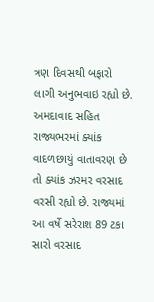ત્રણ દિવસથી બફારો લાગી અનુભવાઇ રહ્યો છે.
અમદાવાદ સહિત રાજ્યભરમાં ક્યાંક વાદળછાયું વાતાવરણ છે તો ક્યાંક ઝરમર વરસાદ વરસી રહ્યો છે. રાજ્યમાં આ વર્ષે સરેરાશ 89 ટકા સારો વરસાદ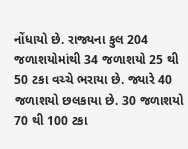નોંધાયો છે. રાજ્યના કુલ 204 જળાશયોમાંથી 34 જળાશયો 25 થી 50 ટકા વચ્ચે ભરાયા છે. જ્યારે 40 જળાશયો છલકાયા છે. 30 જળાશયો 70 થી 100 ટકા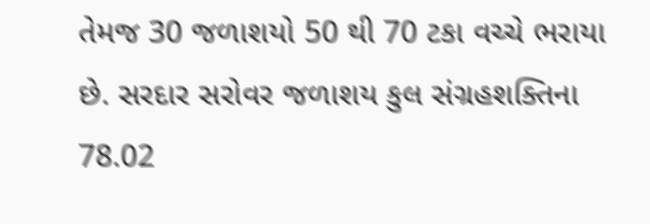તેમજ 30 જળાશયો 50 થી 70 ટકા વચ્ચે ભરાયા છે. સરદાર સરોવર જળાશય કુલ સંગ્રહશક્તિના 78.02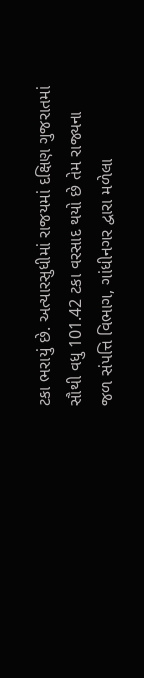ટકા ભરાયું છે. અત્યારસુધીમાં રાજયમાં દક્ષિણ ગુજરાતમાં સૌથી વધુ 101.42 ટકા વરસાદ થયો છે તેમ રાજ્યના જળ સંપત્તિ વિભાગ, ગાંધીનગર દ્વારા મળેલા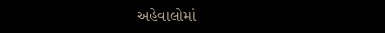અહેવાલોમાં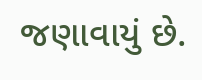જણાવાયું છે.